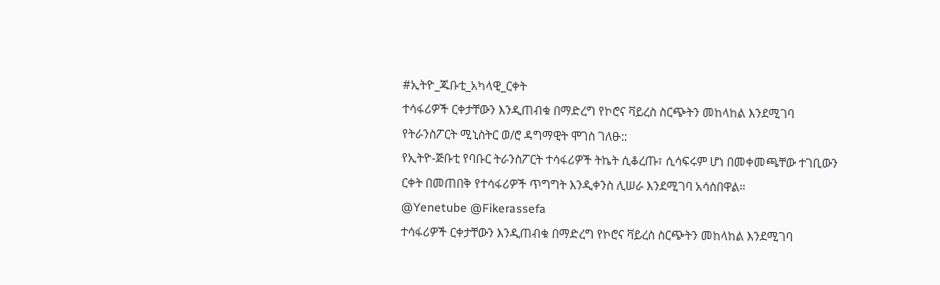#ኢትዮ_ጁቡቲ_አካላዊ_ርቀት
ተሳፋሪዎች ርቀታቸውን እንዲጠብቁ በማድረግ የኮሮና ቫይረስ ስርጭትን መከላከል እንደሚገባ የትራንስፖርት ሚኒስትር ወ/ሮ ዳግማዊት ሞገስ ገለፁ::
የኢትዮ-ጅቡቲ የባቡር ትራንስፖርት ተሳፋሪዎች ትኬት ሲቆረጡ፣ ሲሳፍሩም ሆነ በመቀመጫቸው ተገቢውን ርቀት በመጠበቅ የተሳፋሪዎች ጥግግት እንዲቀንስ ሊሠራ እንደሚገባ አሳስበዋል።
@Yenetube @Fikerassefa
ተሳፋሪዎች ርቀታቸውን እንዲጠብቁ በማድረግ የኮሮና ቫይረስ ስርጭትን መከላከል እንደሚገባ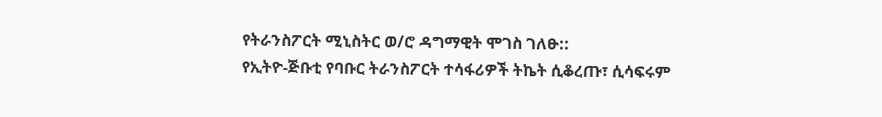የትራንስፖርት ሚኒስትር ወ/ሮ ዳግማዊት ሞገስ ገለፁ::
የኢትዮ-ጅቡቲ የባቡር ትራንስፖርት ተሳፋሪዎች ትኬት ሲቆረጡ፣ ሲሳፍሩም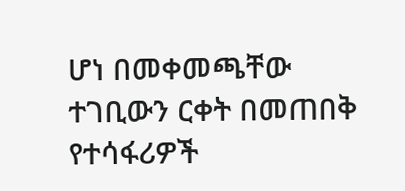ሆነ በመቀመጫቸው ተገቢውን ርቀት በመጠበቅ የተሳፋሪዎች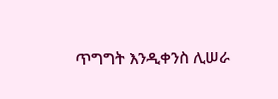ጥግግት እንዲቀንስ ሊሠራ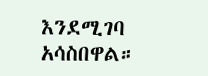እንደሚገባ አሳስበዋል።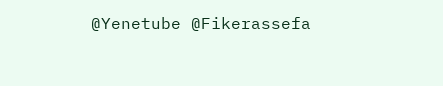@Yenetube @Fikerassefa